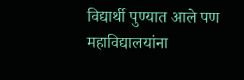विद्यार्थी पुण्यात आले पण महाविद्यालयांना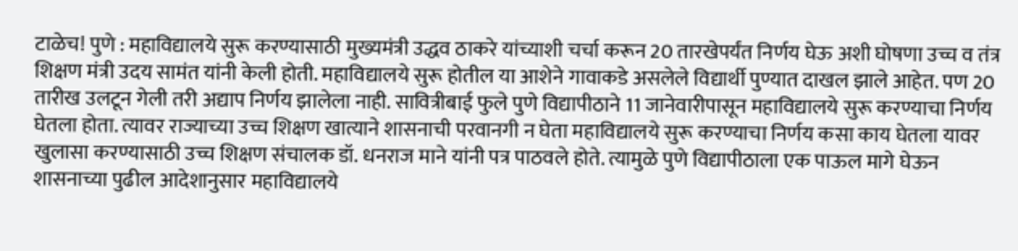टाळेच! पुणे : महाविद्यालये सुरू करण्यासाठी मुख्यमंत्री उद्धव ठाकरे यांच्याशी चर्चा करून 20 तारखेपर्यंत निर्णय घेऊ अशी घोषणा उच्च व तंत्र शिक्षण मंत्री उदय सामंत यांनी केली होती. महाविद्यालये सुरू होतील या आशेने गावाकडे असलेले विद्यार्थी पुण्यात दाखल झाले आहेत. पण 20 तारीख उलटून गेली तरी अद्याप निर्णय झालेला नाही. सावित्रीबाई फुले पुणे विद्यापीठाने 11 जानेवारीपासून महाविद्यालये सुरू करण्याचा निर्णय घेतला होता. त्यावर राज्याच्या उच्च शिक्षण खात्याने शासनाची परवानगी न घेता महाविद्यालये सुरू करण्याचा निर्णय कसा काय घेतला यावर खुलासा करण्यासाठी उच्च शिक्षण संचालक डॉ. धनराज माने यांनी पत्र पाठवले होते. त्यामुळे पुणे विद्यापीठाला एक पाऊल मागे घेऊन शासनाच्या पुढील आदेशानुसार महाविद्यालये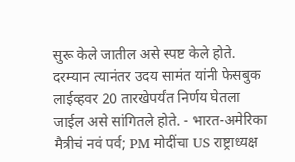सुरू केले जातील असे स्पष्ट केले होते. दरम्यान त्यानंतर उदय सामंत यांनी फेसबुक लाईव्हवर 20 तारखेपर्यंत निर्णय घेतला जाईल असे सांगितले होते. - भारत-अमेरिका मैत्रीचं नवं पर्व; PM मोदींचा US राष्ट्राध्यक्ष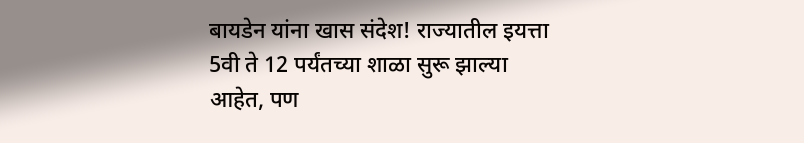बायडेन यांना खास संदेश! राज्यातील इयत्ता 5वी ते 12 पर्यंतच्या शाळा सुरू झाल्या आहेत, पण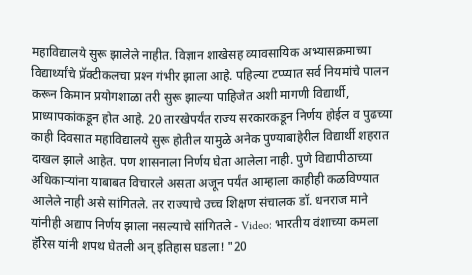महाविद्यालये सुरू झालेले नाहीत. विज्ञान शाखेसह व्यावसायिक अभ्यासक्रमाच्या विद्यार्थ्यांचे प्रॅक्‍टीकलचा प्रश्‍न गंभीर झाला आहे. पहिल्या टप्प्यात सर्व नियमांचे पालन करून किमान प्रयोगशाळा तरी सुरू झाल्या पाहिजेत अशी मागणी विद्यार्थी, प्राध्यापकांकडून होत आहे. 20 तारखेपर्यंत राज्य सरकारकडून निर्णय होईल व पुढच्या काही दिवसात महाविद्यालये सुरू होतील यामुळे अनेक पुण्याबाहेरील विद्यार्थी शहरात दाखल झाले आहेत. पण शासनाला निर्णय घेता आलेला नाही. पुणे विद्यापीठाच्या अधिकाऱ्यांना याबाबत विचारले असता अजून पर्यंत आम्हाला काहीही कळविण्यात आलेले नाही असे सांगितले. तर राज्याचे उच्च शिक्षण संचालक डॉ. धनराज माने यांनीही अद्याप निर्णय झाला नसल्याचे सांगितले - Video: भारतीय वंशाच्या कमला हॅरिस यांनी शपथ घेतली अन् इतिहास घडला! "20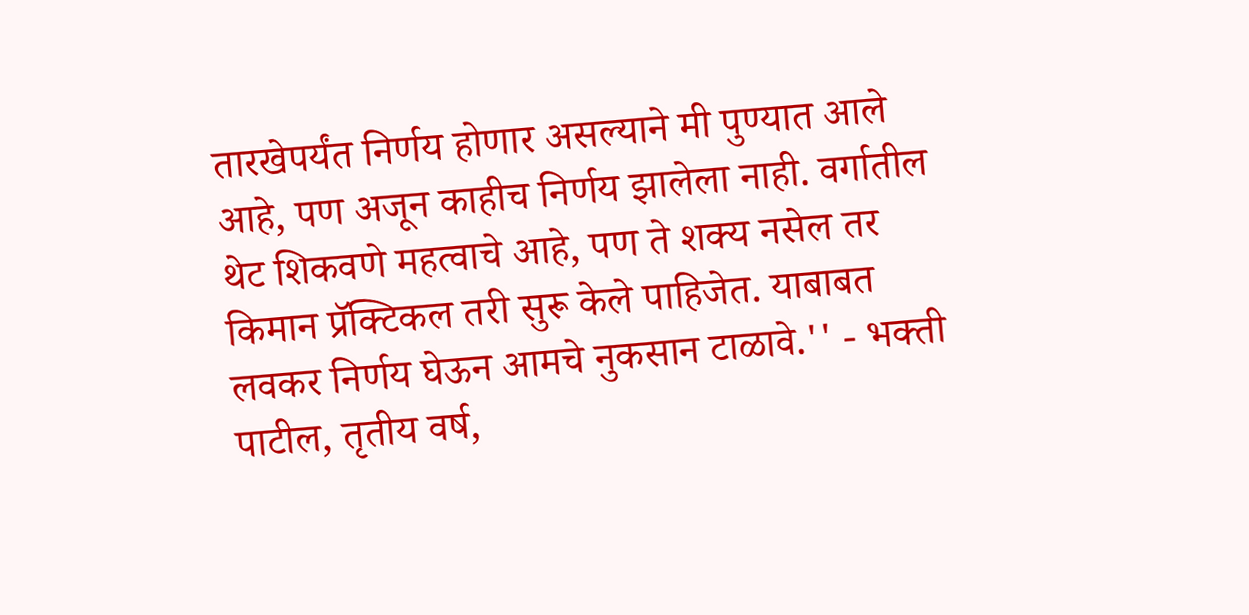तारखेपर्यंत निर्णय होणार असल्याने मी पुण्यात आले आहे, पण अजून काहीच निर्णय झालेला नाही. वर्गातील थेट शिकवणे महत्वाचे आहे, पण ते शक्‍य नसेल तर किमान प्रॅक्‍टिकल तरी सुरू केले पाहिजेत. याबाबत लवकर निर्णय घेऊन आमचे नुकसान टाळावे.'' - भक्ती पाटील, तृतीय वर्ष,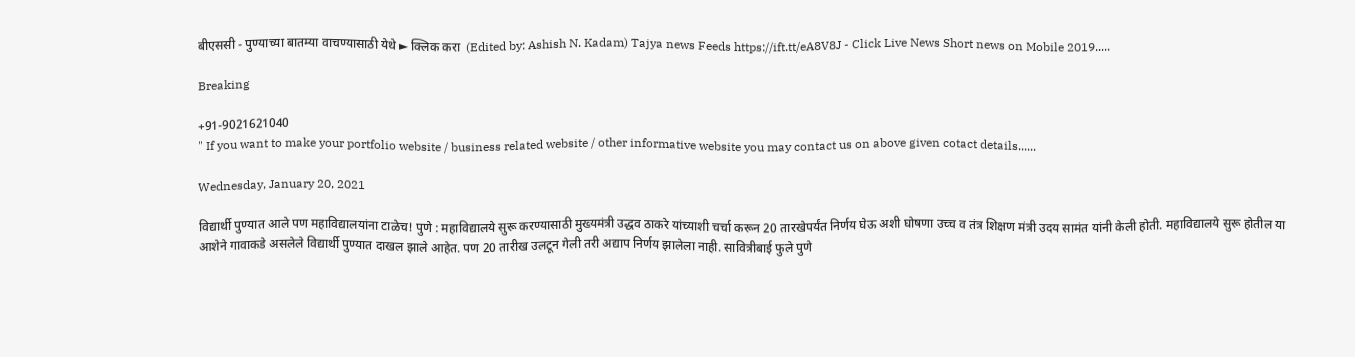बीएससी - पुण्याच्या बातम्या वाचण्यासाठी येथे ► क्लिक करा  (Edited by: Ashish N. Kadam) Tajya news Feeds https://ift.tt/eA8V8J - Click Live News Short news on Mobile 2019.....

Breaking

+91-9021621040
" If you want to make your portfolio website / business related website / other informative website you may contact us on above given cotact details......

Wednesday, January 20, 2021

विद्यार्थी पुण्यात आले पण महाविद्यालयांना टाळेच! पुणे : महाविद्यालये सुरू करण्यासाठी मुख्यमंत्री उद्धव ठाकरे यांच्याशी चर्चा करून 20 तारखेपर्यंत निर्णय घेऊ अशी घोषणा उच्च व तंत्र शिक्षण मंत्री उदय सामंत यांनी केली होती. महाविद्यालये सुरू होतील या आशेने गावाकडे असलेले विद्यार्थी पुण्यात दाखल झाले आहेत. पण 20 तारीख उलटून गेली तरी अद्याप निर्णय झालेला नाही. सावित्रीबाई फुले पुणे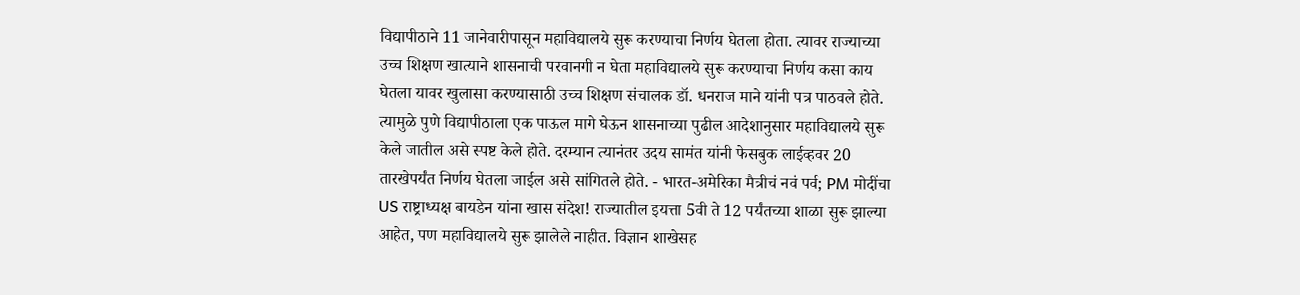विद्यापीठाने 11 जानेवारीपासून महाविद्यालये सुरू करण्याचा निर्णय घेतला होता. त्यावर राज्याच्या उच्च शिक्षण खात्याने शासनाची परवानगी न घेता महाविद्यालये सुरू करण्याचा निर्णय कसा काय घेतला यावर खुलासा करण्यासाठी उच्च शिक्षण संचालक डॉ. धनराज माने यांनी पत्र पाठवले होते. त्यामुळे पुणे विद्यापीठाला एक पाऊल मागे घेऊन शासनाच्या पुढील आदेशानुसार महाविद्यालये सुरू केले जातील असे स्पष्ट केले होते. दरम्यान त्यानंतर उदय सामंत यांनी फेसबुक लाईव्हवर 20 तारखेपर्यंत निर्णय घेतला जाईल असे सांगितले होते. - भारत-अमेरिका मैत्रीचं नवं पर्व; PM मोदींचा US राष्ट्राध्यक्ष बायडेन यांना खास संदेश! राज्यातील इयत्ता 5वी ते 12 पर्यंतच्या शाळा सुरू झाल्या आहेत, पण महाविद्यालये सुरू झालेले नाहीत. विज्ञान शाखेसह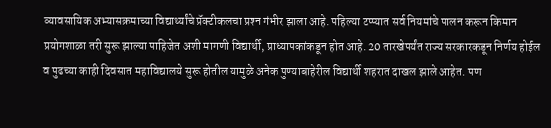व्यावसायिक अभ्यासक्रमाच्या विद्यार्थ्यांचे प्रॅक्‍टीकलचा प्रश्‍न गंभीर झाला आहे. पहिल्या टप्प्यात सर्व नियमांचे पालन करून किमान प्रयोगशाळा तरी सुरू झाल्या पाहिजेत अशी मागणी विद्यार्थी, प्राध्यापकांकडून होत आहे. 20 तारखेपर्यंत राज्य सरकारकडून निर्णय होईल व पुढच्या काही दिवसात महाविद्यालये सुरू होतील यामुळे अनेक पुण्याबाहेरील विद्यार्थी शहरात दाखल झाले आहेत. पण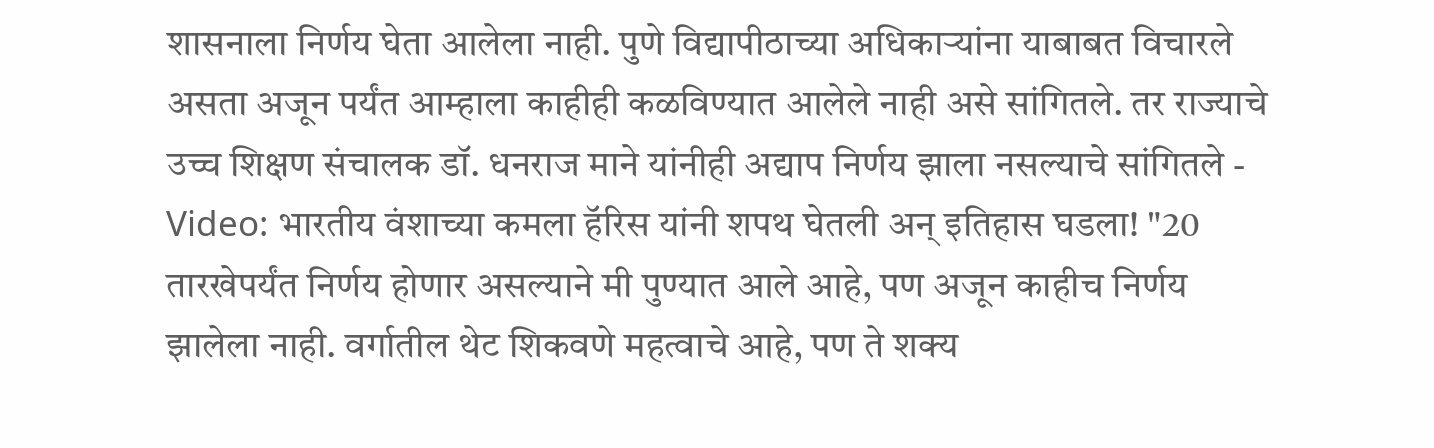शासनाला निर्णय घेता आलेला नाही. पुणे विद्यापीठाच्या अधिकाऱ्यांना याबाबत विचारले असता अजून पर्यंत आम्हाला काहीही कळविण्यात आलेले नाही असे सांगितले. तर राज्याचे उच्च शिक्षण संचालक डॉ. धनराज माने यांनीही अद्याप निर्णय झाला नसल्याचे सांगितले - Video: भारतीय वंशाच्या कमला हॅरिस यांनी शपथ घेतली अन् इतिहास घडला! "20 तारखेपर्यंत निर्णय होणार असल्याने मी पुण्यात आले आहे, पण अजून काहीच निर्णय झालेला नाही. वर्गातील थेट शिकवणे महत्वाचे आहे, पण ते शक्‍य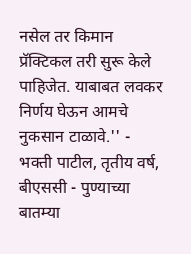नसेल तर किमान प्रॅक्‍टिकल तरी सुरू केले पाहिजेत. याबाबत लवकर निर्णय घेऊन आमचे नुकसान टाळावे.'' - भक्ती पाटील, तृतीय वर्ष, बीएससी - पुण्याच्या बातम्या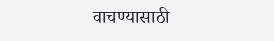वाचण्यासाठी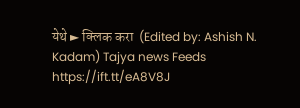येथे ► क्लिक करा  (Edited by: Ashish N. Kadam) Tajya news Feeds https://ift.tt/eA8V8J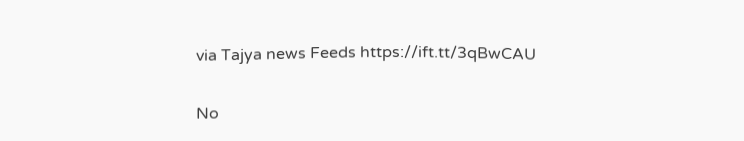via Tajya news Feeds https://ift.tt/3qBwCAU

No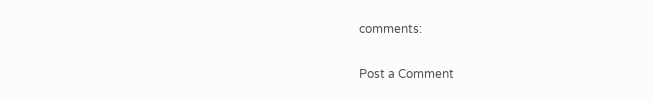comments:

Post a Comment